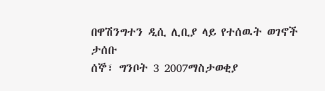በዋሽንግተን ዲሲ ሊቢያ ላይ የተሰዉት ወገኖች ታሰቡ
ሰኞ፣ ግንቦት 3 2007ማስታወቂያ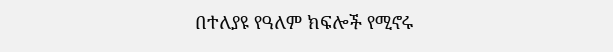በተለያዩ የዓለም ክፍሎች የሚኖሩ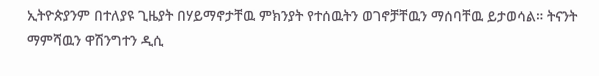ኢትዮጵያንም በተለያዩ ጊዜያት በሃይማኖታቸዉ ምክንያት የተሰዉትን ወገኖቻቸዉን ማሰባቸዉ ይታወሳል። ትናንት ማምሻዉን ዋሽንግተን ዲሲ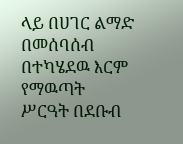ላይ በሀገር ልማድ በመሰባሰብ በተካሄደዉ እርም የማዉጣት ሥርዓት በደቡብ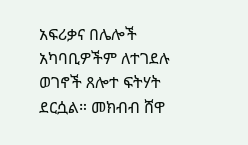አፍሪቃና በሌሎች አካባቢዎችም ለተገደሉ ወገኖች ጸሎተ ፍትሃት ደርሷል። መክብብ ሸዋ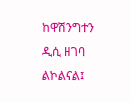ከዋሽንግተን ዲሲ ዘገባ ልኮልናል፤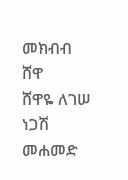መክብብ ሸዋ
ሸዋዬ ለገሠ
ነጋሽ መሐመድ